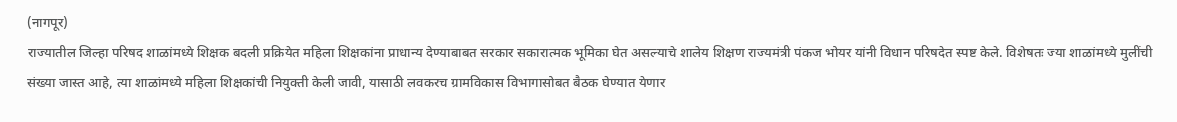(नागपूर)
राज्यातील जिल्हा परिषद शाळांमध्ये शिक्षक बदली प्रक्रियेत महिला शिक्षकांना प्राधान्य देण्याबाबत सरकार सकारात्मक भूमिका घेत असल्याचे शालेय शिक्षण राज्यमंत्री पंकज भोयर यांनी विधान परिषदेत स्पष्ट केले. विशेषतः ज्या शाळांमध्ये मुलींची संख्या जास्त आहे, त्या शाळांमध्ये महिला शिक्षकांची नियुक्ती केली जावी, यासाठी लवकरच ग्रामविकास विभागासोबत बैठक घेण्यात येणार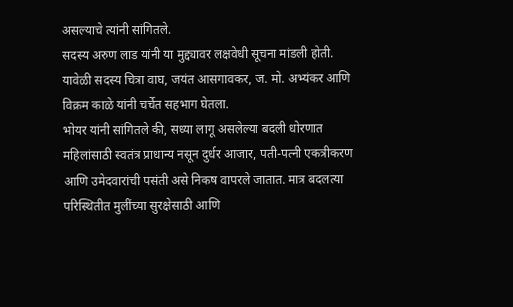असल्याचे त्यांनी सांगितले.
सदस्य अरुण लाड यांनी या मुद्द्यावर लक्षवेधी सूचना मांडली होती. यावेळी सदस्य चित्रा वाघ, जयंत आसगावकर, ज. मो. अभ्यंकर आणि विक्रम काळे यांनी चर्चेत सहभाग घेतला.
भोयर यांनी सांगितले की, सध्या लागू असलेल्या बदली धोरणात महिलांसाठी स्वतंत्र प्राधान्य नसून दुर्धर आजार, पती-पत्नी एकत्रीकरण आणि उमेदवारांची पसंती असे निकष वापरले जातात. मात्र बदलत्या परिस्थितीत मुलींच्या सुरक्षेसाठी आणि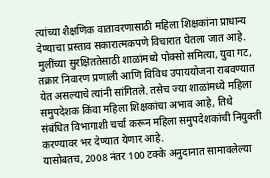त्यांच्या शैक्षणिक वातावरणासाठी महिला शिक्षकांना प्राधान्य देण्याचा प्रस्ताव सकारात्मकपणे विचारात घेतला जात आहे.
मुलींच्या सुरक्षिततेसाठी शाळांमध्ये पोक्सो समित्या, युवा गट, तक्रार निवारण प्रणाली आणि विविध उपाययोजना राबवण्यात येत असल्याचे त्यांनी सांगितले. तसेच ज्या शाळांमध्ये महिला समुपदेशक किंवा महिला शिक्षकांचा अभाव आहे, तिथे संबंधित विभागाशी चर्चा करून महिला समुपदेशकांची नियुक्ती करण्यावर भर देण्यात येणार आहे.
यासोबतच, 2008 नंतर 100 टक्के अनुदानात सामावलेल्या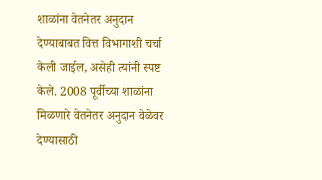शाळांना वेतनेतर अनुदान देण्याबाबत वित्त विभागाशी चर्चा केली जाईल, असेही त्यांनी स्पष्ट केले. 2008 पूर्वीच्या शाळांना मिळणारे वेतनेतर अनुदान वेळेवर देण्यासाठी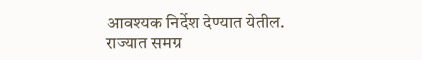आवश्यक निर्देश देण्यात येतील.
राज्यात समग्र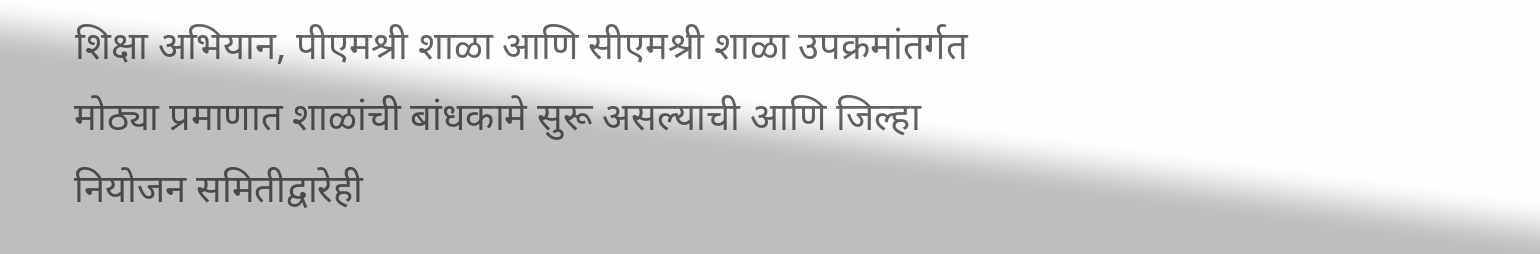शिक्षा अभियान, पीएमश्री शाळा आणि सीएमश्री शाळा उपक्रमांतर्गत मोठ्या प्रमाणात शाळांची बांधकामे सुरू असल्याची आणि जिल्हा नियोजन समितीद्वारेही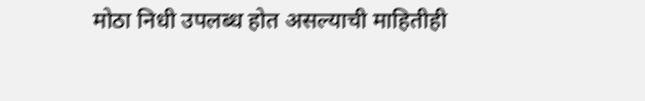मोठा निधी उपलब्ध होत असल्याची माहितीही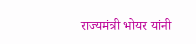राज्यमंत्री भोयर यांनी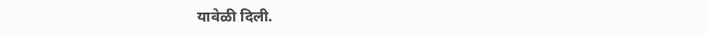यावेळी दिली.